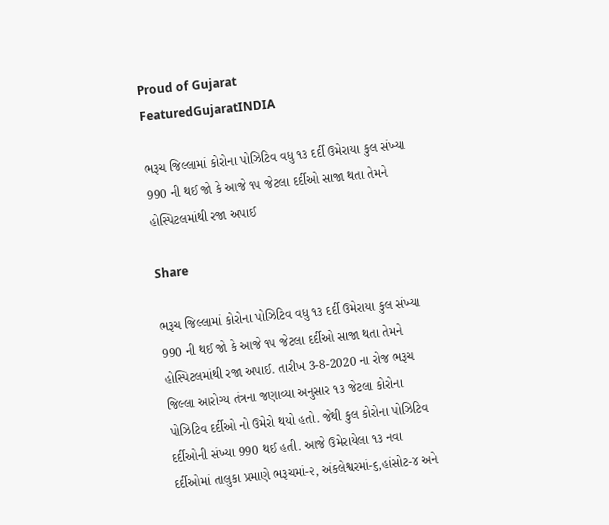Proud of Gujarat
FeaturedGujaratINDIA

ભરૂચ જિલ્લામાં કોરોના પોઝિટિવ વધુ ૧૩ દર્દી ઉમેરાયા કુલ સંખ્યા 990 ની થઈ જો કે આજે ૧૫ જેટલા દર્દીઓ સાજા થતા તેમને હોસ્પિટલમાંથી રજા અપાઈ

Share

ભરૂચ જિલ્લામાં કોરોના પોઝિટિવ વધુ ૧૩ દર્દી ઉમેરાયા કુલ સંખ્યા 990 ની થઈ જો કે આજે ૧૫ જેટલા દર્દીઓ સાજા થતા તેમને હોસ્પિટલમાંથી રજા અપાઈ. તારીખ 3-8-2020 ના રોજ ભરૂચ જિલ્લા આરોગ્ય તંત્રના જણાવ્યા અનુસાર ૧૩ જેટલા કોરોના પોઝિટિવ દર્દીઓ નો ઉમેરો થયો હતો. જેથી કુલ કોરોના પોઝિટિવ દર્દીઓની સંખ્યા 990 થઈ હતી. આજે ઉમેરાયેલા ૧૩ નવા દર્દીઓમાં તાલુકા પ્રમાણે ભરૂચમાં-૨, અંકલેશ્વરમાં-૬,હાંસોટ-૪ અને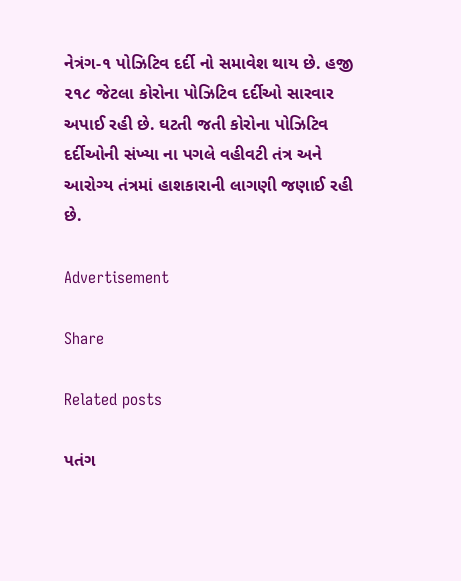નેત્રંગ-૧ પોઝિટિવ દર્દી નો સમાવેશ થાય છે. હજી ૨૧૮ જેટલા કોરોના પોઝિટિવ દર્દીઓ સારવાર અપાઈ રહી છે. ઘટતી જતી કોરોના પોઝિટિવ દર્દીઓની સંખ્યા ના પગલે વહીવટી તંત્ર અને આરોગ્ય તંત્રમાં હાશકારાની લાગણી જણાઈ રહી છે.

Advertisement

Share

Related posts

પતંગ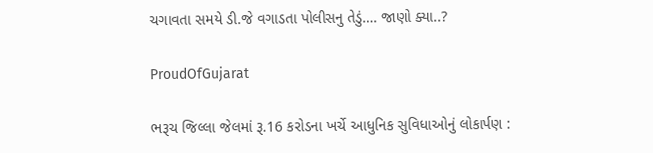ચગાવતા સમયે ડી.જે વગાડતા પોલીસનુ તેડું…. જાણો ક્યા..?

ProudOfGujarat

ભરૂચ જિલ્લા જેલમાં રૂ.16 કરોડના ખર્ચે આધુનિક સુવિધાઓનું લોકાર્પણ :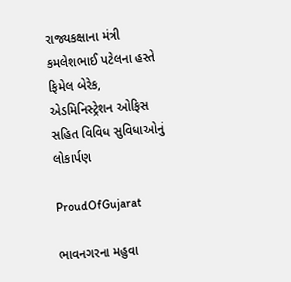રાજ્યકક્ષાના મંત્રી કમલેશભાઈ પટેલના હસ્તે ફિમેલ બેરેક, એડમિનિસ્ટ્રેશન ઓફિસ સહિત વિવિધ સુવિધાઓનું લોકાર્પણ

ProudOfGujarat

ભાવનગરના મહુવા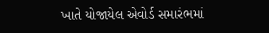ખાતે યોજાયેલ એવોર્ડ સમારંભમાં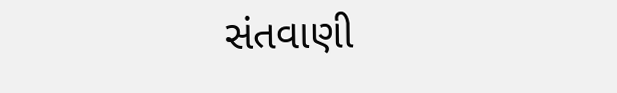સંતવાણી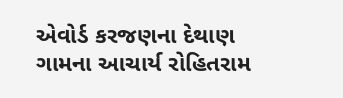એવોર્ડ કરજણના દેથાણ ગામના આચાર્ય રોહિતરામ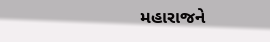મહારાજને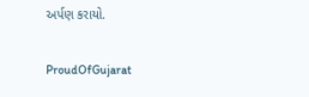અર્પણ કરાયો.

ProudOfGujarat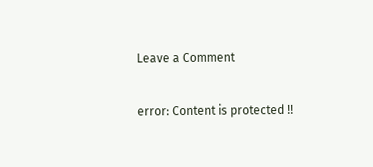Leave a Comment

error: Content is protected !!